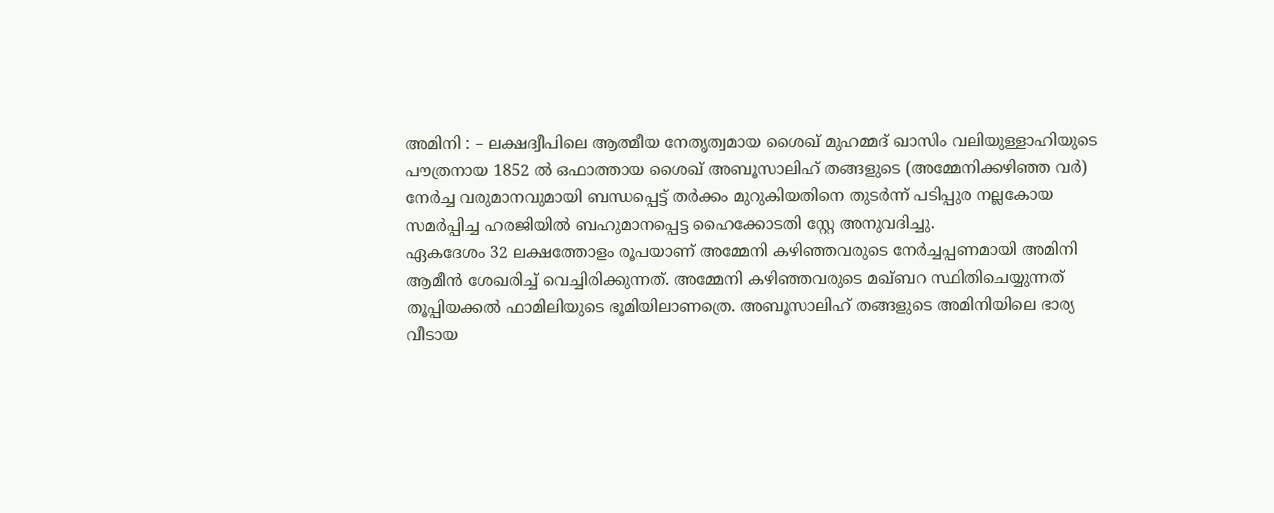അമിനി : – ലക്ഷദ്വീപിലെ ആത്മീയ നേതൃത്വമായ ശൈഖ് മുഹമ്മദ് ഖാസിം വലിയുള്ളാഹിയുടെ പൗത്രനായ 1852 ൽ ഒഫാത്തായ ശൈഖ് അബൂസാലിഹ് തങ്ങളുടെ (അമ്മേനിക്കഴിഞ്ഞ വർ) നേർച്ച വരുമാനവുമായി ബന്ധപ്പെട്ട് തർക്കം മുറുകിയതിനെ തുടർന്ന് പടിപ്പുര നല്ലകോയ സമർപ്പിച്ച ഹരജിയിൽ ബഹുമാനപ്പെട്ട ഹൈക്കോടതി സ്റ്റേ അനുവദിച്ചു.
ഏകദേശം 32 ലക്ഷത്തോളം രൂപയാണ് അമ്മേനി കഴിഞ്ഞവരുടെ നേർച്ചപ്പണമായി അമിനി ആമീൻ ശേഖരിച്ച് വെച്ചിരിക്കുന്നത്. അമ്മേനി കഴിഞ്ഞവരുടെ മഖ്ബറ സ്ഥിതിചെയ്യുന്നത് തൂപ്പിയക്കൽ ഫാമിലിയുടെ ഭൂമിയിലാണത്രെ. അബൂസാലിഹ് തങ്ങളുടെ അമിനിയിലെ ഭാര്യ വീടായ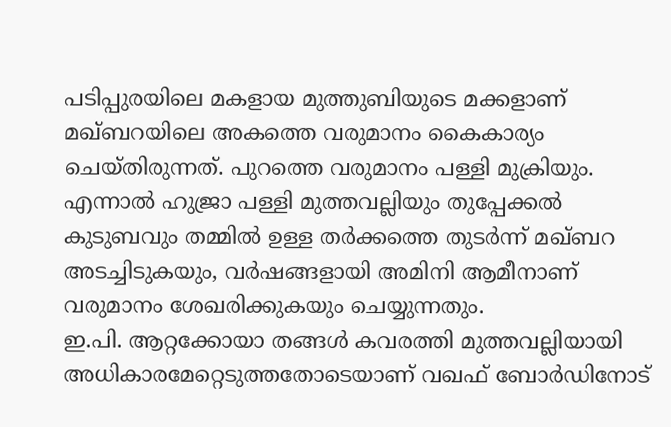പടിപ്പുരയിലെ മകളായ മുത്തുബിയുടെ മക്കളാണ് മഖ്ബറയിലെ അകത്തെ വരുമാനം കൈകാര്യം ചെയ്തിരുന്നത്. പുറത്തെ വരുമാനം പള്ളി മുക്രിയും. എന്നാൽ ഹുജ്രാ പള്ളി മുത്തവല്ലിയും തുപ്പേക്കൽ കുടുബവും തമ്മിൽ ഉള്ള തർക്കത്തെ തുടർന്ന് മഖ്ബറ അടച്ചിടുകയും, വർഷങ്ങളായി അമിനി ആമീനാണ് വരുമാനം ശേഖരിക്കുകയും ചെയ്യുന്നതും.
ഇ.പി. ആറ്റക്കോയാ തങ്ങൾ കവരത്തി മുത്തവല്ലിയായി അധികാരമേറ്റെടുത്തതോടെയാണ് വഖഫ് ബോർഡിനോട്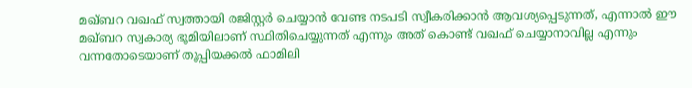മഖ്ബറ വഖഫ് സ്വത്തായി രജിസ്റ്റർ ചെയ്യാൻ വേണ്ട നടപടി സ്വീകരിക്കാൻ ആവശ്യപ്പെടുന്നത്, എന്നാൽ ഈ മഖ്ബറ സ്വകാര്യ ഭൂമിയിലാണ് സ്ഥിതിചെയ്യുന്നത് എന്നും അത് കൊണ്ട് വഖഫ് ചെയ്യാനാവില്ല എന്നും വന്നതോടെയാണ് തൂപ്പിയക്കൽ ഫാമിലി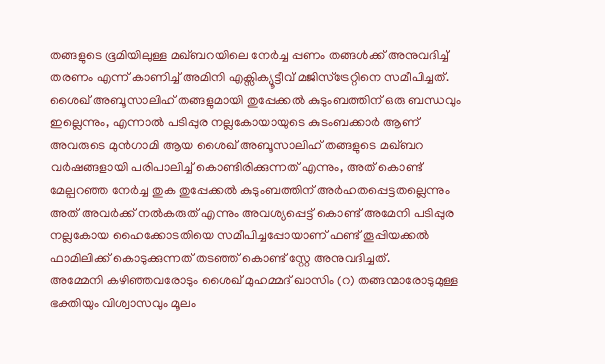തങ്ങളുടെ ഭൂമിയിലുള്ള മഖ്ബറയിലെ നേർച്ച പ്പണം തങ്ങൾക്ക് അനുവദിച്ച് തരണം എന്ന് കാണിച്ച് അമിനി എക്സിക്യൂട്ടീവ് മജിസ്ട്രേറ്റിനെ സമീപിച്ചത്. ശൈഖ് അബൂസാലിഹ് തങ്ങളുമായി തുപ്പേക്കൽ കുടുംബത്തിന് ഒരു ബന്ധവും ഇല്ലെന്നും, എന്നാൽ പടിപ്പുര നല്ലകോയായുടെ കുടംബക്കാർ ആണ് അവരുടെ മുൻഗാമി ആയ ശൈഖ് അബൂസാലിഹ് തങ്ങളുടെ മഖ്ബറ വർഷങ്ങളായി പരിപാലിച്ച് കൊണ്ടിരിക്കുന്നത് എന്നും, അത് കൊണ്ട് മേല്പറഞ്ഞ നേർച്ച തുക തുപ്പേക്കൽ കുടുംബത്തിന് അർഹതപ്പെട്ടതല്ലെന്നും അത് അവർക്ക് നൽകരുത് എന്നും അവശ്യപ്പെട്ട് കൊണ്ട് അമേനി പടിപ്പുര നല്ലകോയ ഹൈക്കോടതിയെ സമീപിച്ചപ്പോയാണ് ഫണ്ട് തൂപ്പിയക്കൽ ഫാമിലിക്ക് കൊടുക്കുന്നത് തടഞ്ഞ് കൊണ്ട് സ്റ്റേ അനുവദിച്ചത്.
അമ്മേനി കഴിഞ്ഞവരോടും ശൈഖ് മുഹമ്മദ് ഖാസിം (റ) തങ്ങന്മാരോടുമുള്ള ഭക്തിയും വിശ്വാസവും മൂലം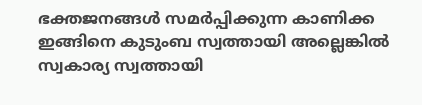ഭക്തജനങ്ങൾ സമർപ്പിക്കുന്ന കാണിക്ക ഇങ്ങിനെ കുടുംബ സ്വത്തായി അല്ലെങ്കിൽ സ്വകാര്യ സ്വത്തായി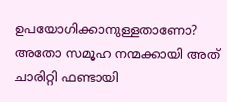ഉപയോഗിക്കാനുള്ളതാണോ? അതോ സമൂഹ നന്മക്കായി അത് ചാരിറ്റി ഫണ്ടായി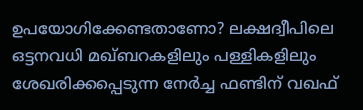ഉപയോഗിക്കേണ്ടതാണോ? ലക്ഷദ്വീപിലെ ഒട്ടനവധി മഖ്ബറകളിലും പള്ളികളിലും ശേഖരിക്കപ്പെടുന്ന നേർച്ച ഫണ്ടിന് വഖഫ്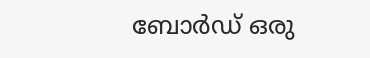ബോർഡ് ഒരു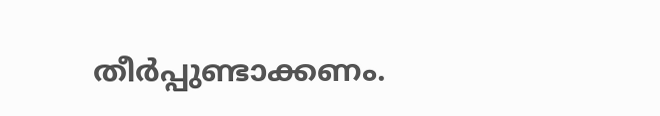തീർപ്പുണ്ടാക്കണം.